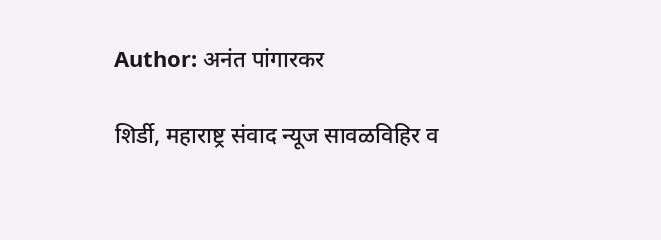Author: अनंत पांगारकर

शिर्डी, महाराष्ट्र संवाद न्यूज सावळविहिर व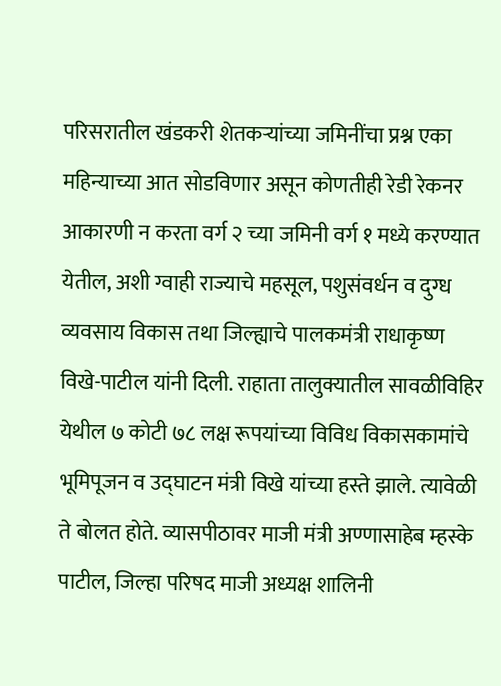परिसरातील खंडकरी शेतकऱ्यांच्या जमिनींचा प्रश्न एका महिन्याच्या आत सोडविणार असून कोणतीही रेडी रेकनर आकारणी न करता वर्ग २ च्या जमिनी वर्ग १ मध्ये करण्यात येतील, अशी ग्वाही राज्याचे महसूल, पशुसंवर्धन व दुग्ध व्यवसाय विकास तथा जिल्ह्याचे पालकमंत्री राधाकृष्ण विखे-पाटील यांनी दिली. राहाता तालुक्यातील सावळीविहिर येथील ७ कोटी ७८ लक्ष रूपयांच्या विविध विकासकामांचे भूमिपूजन व उद्घाटन मंत्री विखे यांच्या हस्ते झाले. त्यावेळी ते बोलत होते. व्यासपीठावर माजी मंत्री अण्णासाहेब म्हस्के पाटील, जिल्हा परिषद माजी अध्यक्ष शालिनी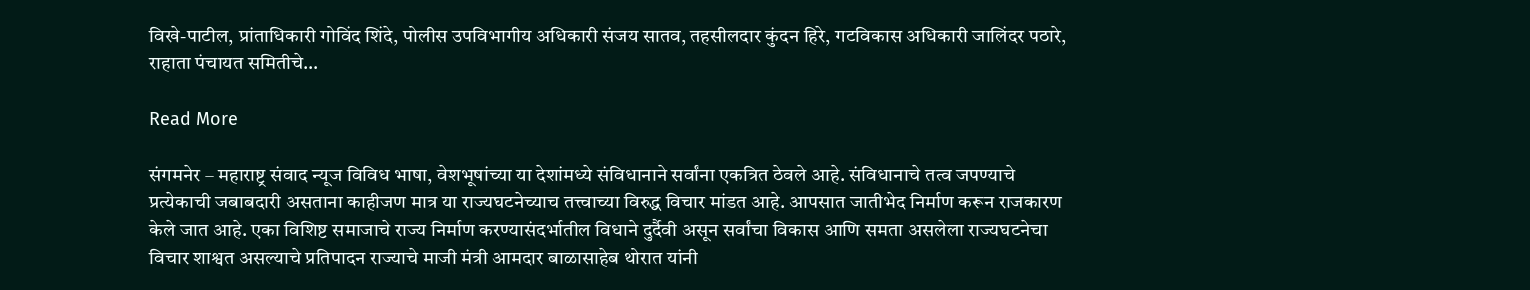विखे-पाटील, प्रांताधिकारी गोविंद शिंदे, पोलीस उपविभागीय अधिकारी संजय सातव, तहसीलदार कुंदन हिरे, गटविकास अधिकारी जालिंदर पठारे, राहाता पंचायत समितीचे…

Read More

संगमनेर – महाराष्ट्र संवाद न्यूज विविध भाषा, वेशभूषांच्या या देशांमध्ये संविधानाने सर्वांना एकत्रित ठेवले आहे. संविधानाचे तत्व जपण्याचे प्रत्येकाची जबाबदारी असताना काहीजण मात्र या राज्यघटनेच्याच तत्त्वाच्या विरुद्ध विचार मांडत आहे. आपसात जातीभेद निर्माण करून राजकारण केले जात आहे. एका विशिष्ट समाजाचे राज्य निर्माण करण्यासंदर्भातील विधाने दुर्दैवी असून सर्वांचा विकास आणि समता असलेला राज्यघटनेचा विचार शाश्वत असल्याचे प्रतिपादन राज्याचे माजी मंत्री आमदार बाळासाहेब थोरात यांनी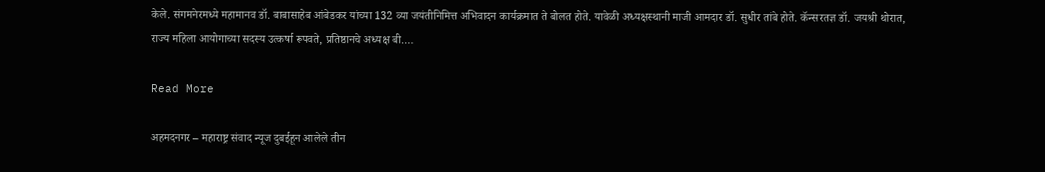केले. संगमनेरमध्ये महामानव डॉ. बाबासाहेब आंबेडकर यांच्या 132 व्या जयंतीनिमित्त अभिवादन कार्यक्रमात ते बोलत होते. यावेळी अध्यक्षस्थानी माजी आमदार डॉ. सुधीर तांबे होते. कॅन्सरतज्ञ डॉ. जयश्री थोरात, राज्य महिला आयोगाच्या सदस्य उत्कर्षा रूपवते, प्रतिष्ठानचे अध्यक्ष बी.…

Read More

अहमदनगर – महाराष्ट्र संवाद न्यूज दुबईहून आलेले तीन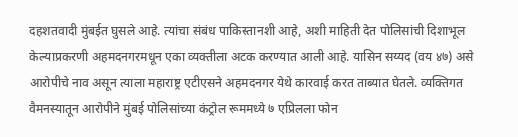दहशतवादी मुंबईत घुसले आहे. त्यांचा संबंध पाकिस्तानशी आहे, अशी माहिती देत पोलिसांची दिशाभूल केल्याप्रकरणी अहमदनगरमधून एका व्यक्तीला अटक करण्यात आली आहे. यासिन सय्यद (वय ४७) असे आरोपीचे नाव असून त्याला महाराष्ट्र एटीएसने अहमदनगर येथे कारवाई करत ताब्यात घेतले. व्यक्तिगत वैमनस्यातून आरोपीने मुंबई पोलिसांच्या कंट्रोल रूममध्ये ७ एप्रिलला फोन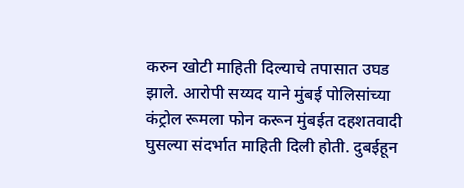करुन खोटी माहिती दिल्याचे तपासात उघड झाले. आरोपी सय्यद याने मुंबई पोलिसांच्या कंट्रोल रूमला फोन करून मुंबईत दहशतवादी घुसल्या संदर्भात माहिती दिली होती. दुबईहून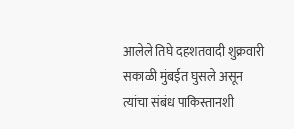आलेले तिघे दहशतवादी शुक्रवारी सकाळी मुंबईत घुसले असून त्यांचा संबंध पाकिस्तानशी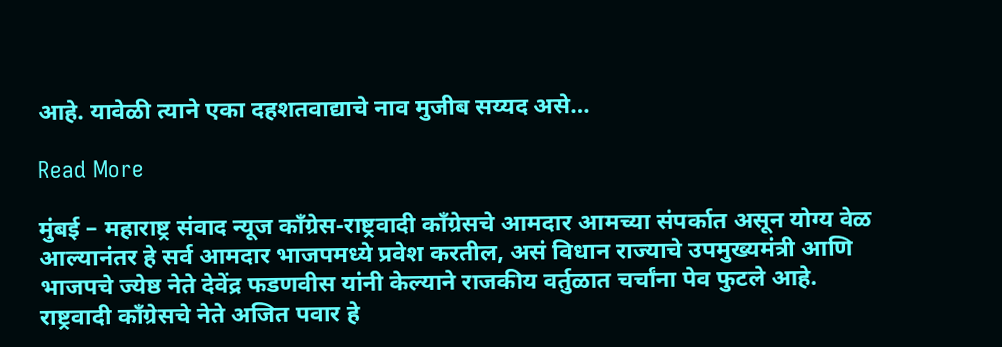आहे. यावेळी त्याने एका दहशतवाद्याचे नाव मुजीब सय्यद असे…

Read More

मुंबई – महाराष्ट्र संवाद न्यूज काँग्रेस-राष्ट्रवादी काँग्रेसचे आमदार आमच्या संपर्कात असून योग्य वेळ आल्यानंतर हे सर्व आमदार भाजपमध्ये प्रवेश करतील, असं विधान राज्याचे उपमुख्यमंत्री आणि भाजपचे ज्येष्ठ नेते देवेंद्र फडणवीस यांनी केल्याने राजकीय वर्तुळात चर्चांना पेव फुटले आहे. राष्ट्रवादी काँग्रेसचे नेते अजित पवार हे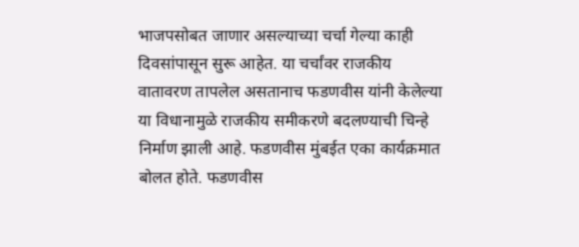भाजपसोबत जाणार असल्याच्या चर्चा गेल्या काही दिवसांपासून सुरू आहेत. या चर्चांवर राजकीय वातावरण तापलेल असतानाच फडणवीस यांनी केलेल्या या विधानामुळे राजकीय समीकरणे बदलण्याची चिन्हे निर्माण झाली आहे. फडणवीस मुंबईत एका कार्यक्रमात बोलत होते. फडणवीस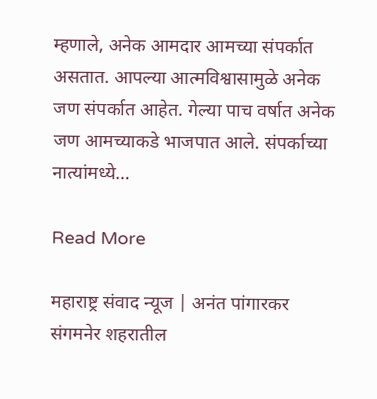म्हणाले, अनेक आमदार आमच्या संपर्कात असतात. आपल्या आत्मविश्वासामुळे अनेक जण संपर्कात आहेत. गेल्या पाच वर्षात अनेक जण आमच्याकडे भाजपात आले. संपर्काच्या नात्यांमध्ये…

Read More

महाराष्ट्र संवाद न्यूज | अनंत पांगारकर संगमनेर शहरातील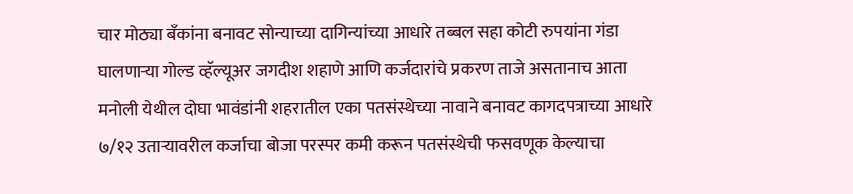चार मोठ्या बँकांना बनावट सोन्याच्या दागिन्यांच्या आधारे तब्बल सहा कोटी रुपयांना गंडा घालणाऱ्या गोल्ड व्हॅल्यूअर जगदीश शहाणे आणि कर्जदारांचे प्रकरण ताजे असतानाच आता मनोली येथील दोघा भावंडांनी शहरातील एका पतसंस्थेच्या नावाने बनावट कागदपत्राच्या आधारे ७/१२ उताऱ्यावरील कर्जाचा बोजा परस्पर कमी करून पतसंस्थेची फसवणूक केल्याचा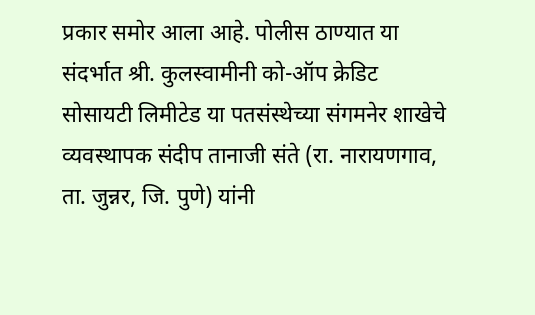प्रकार समोर आला आहे. पोलीस ठाण्यात या संदर्भात श्री. कुलस्वामीनी को-ऑप क्रेडिट सोसायटी लिमीटेड या पतसंस्थेच्या संगमनेर शाखेचे व्यवस्थापक संदीप तानाजी संते (रा. नारायणगाव, ता. जुन्नर, जि. पुणे) यांनी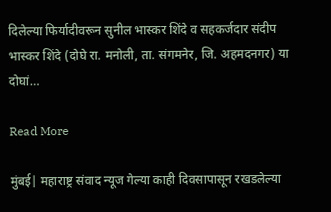दिलेल्या फिर्यादीवरून सुनील भास्कर शिंदे व सहकर्जदार संदीप भास्कर शिंदे (दोघे रा. मनोली, ता. संगमनेर, जि. अहमदनगर) या दोघां…

Read More

मुंबई| महाराष्ट्र संवाद न्यूज गेल्या काही दिवसापासून रखडलेल्या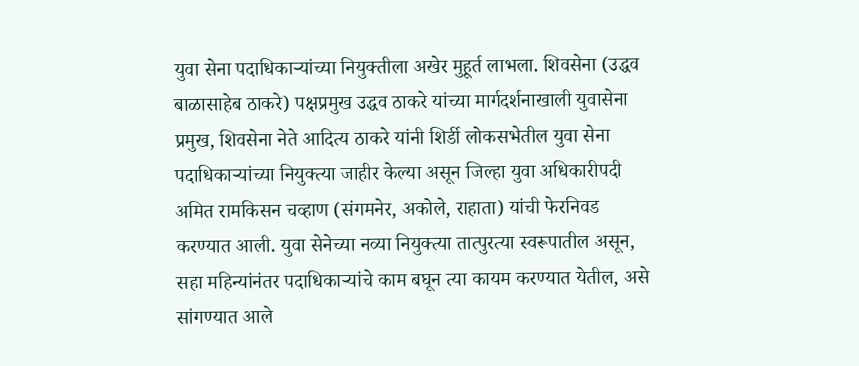युवा सेना पदाधिकाऱ्यांच्या नियुक्तीला अखेर मुहूर्त लाभला. शिवसेना (उद्धव बाळासाहेब ठाकरे) पक्षप्रमुख उद्धव ठाकरे यांच्या मार्गदर्शनाखाली युवासेना प्रमुख, शिवसेना नेते आदित्य ठाकरे यांनी शिर्डी लोकसभेतील युवा सेना पदाधिकाऱ्यांच्या नियुक्त्या जाहीर केल्या असून जिल्हा युवा अधिकारीपदी अमित रामकिसन चव्हाण (संगमनेर, अकोले, राहाता) यांची फेरनिवड करण्यात आली. युवा सेनेच्या नव्या नियुक्त्या तात्पुरत्या स्वरूपातील असून, सहा महिन्यांनंतर पदाधिकार्‍यांचे काम बघून त्या कायम करण्यात येतील, असे सांगण्यात आले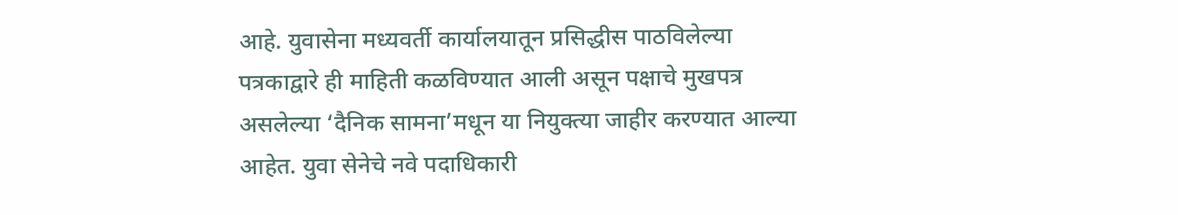आहे. युवासेना मध्यवर्ती कार्यालयातून प्रसिद्धीस पाठविलेल्या पत्रकाद्वारे ही माहिती कळविण्यात आली असून पक्षाचे मुखपत्र असलेल्या ‘दैनिक सामना’मधून या नियुक्त्या जाहीर करण्यात आल्या आहेत. युवा सेनेचे नवे पदाधिकारी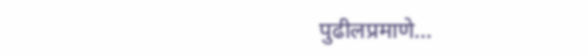पुढीलप्रमाणे…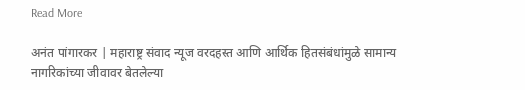Read More

अनंत पांगारकर | महाराष्ट्र संवाद न्यूज वरदहस्त आणि आर्थिक हितसंबंधांमुळे सामान्य नागरिकांच्या जीवावर बेतलेल्या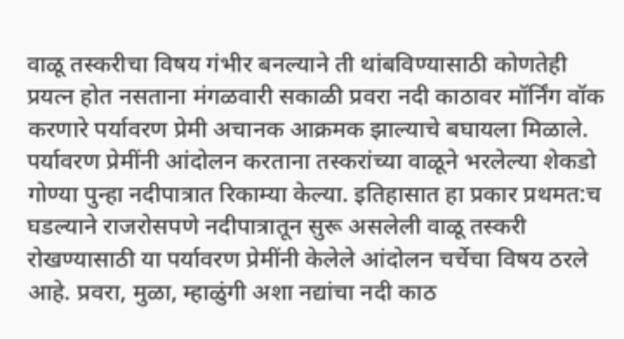वाळू तस्करीचा विषय गंभीर बनल्याने ती थांबविण्यासाठी कोणतेही प्रयत्न होत नसताना मंगळवारी सकाळी प्रवरा नदी काठावर मॉर्निंग वॉक करणारे पर्यावरण प्रेमी अचानक आक्रमक झाल्याचे बघायला मिळाले. पर्यावरण प्रेमींनी आंदोलन करताना तस्करांच्या वाळूने भरलेल्या शेकडो गोण्या पुन्हा नदीपात्रात रिकाम्या केल्या. इतिहासात हा प्रकार प्रथमत:च घडल्याने राजरोसपणे नदीपात्रातून सुरू असलेली वाळू तस्करी रोखण्यासाठी या पर्यावरण प्रेमींनी केलेले आंदोलन चर्चेचा विषय ठरले आहे. प्रवरा, मुळा, म्हाळुंगी अशा नद्यांचा नदी काठ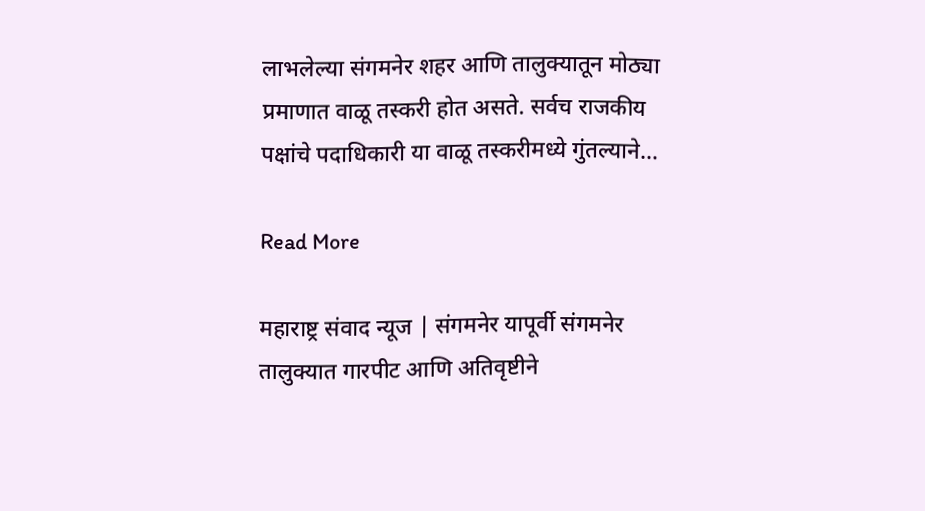लाभलेल्या संगमनेर शहर आणि तालुक्यातून मोठ्या प्रमाणात वाळू तस्करी होत असते. सर्वच राजकीय पक्षांचे पदाधिकारी या वाळू तस्करीमध्ये गुंतल्याने…

Read More

महाराष्ट्र संवाद न्यूज | संगमनेर यापूर्वी संगमनेर तालुक्यात गारपीट आणि अतिवृष्टीने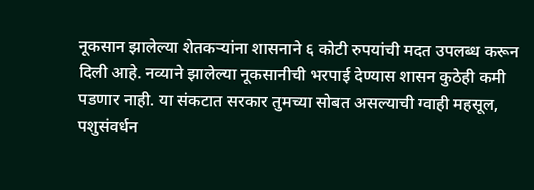नूकसान झालेल्या शेतकऱ्यांना शासनाने ६ कोटी रुपयांची मदत उपलब्ध करून दिली आहे. नव्याने झालेल्या नूकसानीची भरपाई देण्यास शासन कुठेही कमी पडणार नाही. या संकटात सरकार तुमच्या सोबत असल्याची ग्वाही महसूल, पशुसंवर्धन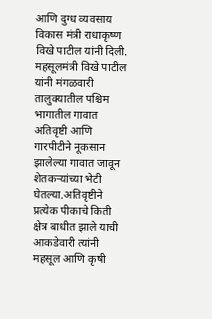आणि दुग्ध व्यवसाय विकास मंत्री राधाकृष्ण विखे पाटील यांनी दिली. महसूलमंत्री विखे पाटील यांनी मंगळवारी तालुक्यातील पश्चिम भागातील गावात अतिवृष्टी आणि गारपीटीने नूकसान झालेल्या गावात जावून शेतकऱ्यांच्या भेटी घेतल्या.अतिवृष्टीने प्रत्येक पीकाचे किती क्षेत्र बाधीत झाले याची आकडेवारी त्यांनी महसूल आणि कृषी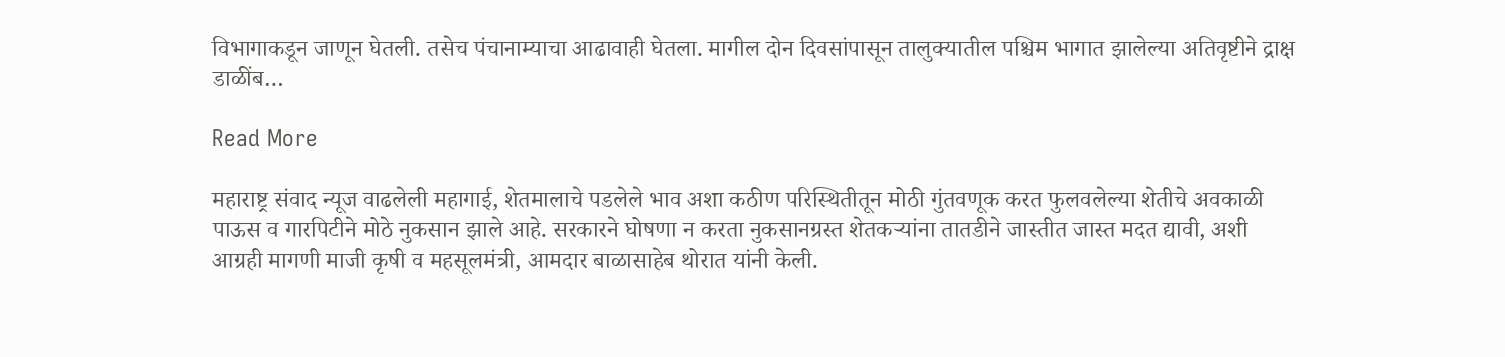विभागाकडून जाणून घेतली. तसेच पंचानाम्याचा आढावाही घेतला. मागील दोन दिवसांपासून तालुक्यातील पश्चिम भागात झालेल्या अतिवृष्टीने द्राक्ष डाळींब…

Read More

महाराष्ट्र संवाद न्यूज वाढलेली महागाई, शेतमालाचे पडलेले भाव अशा कठीण परिस्थितीतून मोठी गुंतवणूक करत फुलवलेल्या शेतीचे अवकाळी पाऊस व गारपिटीने मोठे नुकसान झाले आहे. सरकारने घोषणा न करता नुकसानग्रस्त शेतकऱ्यांना तातडीने जास्तीत जास्त मदत द्यावी, अशी आग्रही मागणी माजी कृषी व महसूलमंत्री, आमदार बाळासाहेब थोरात यांनी केली.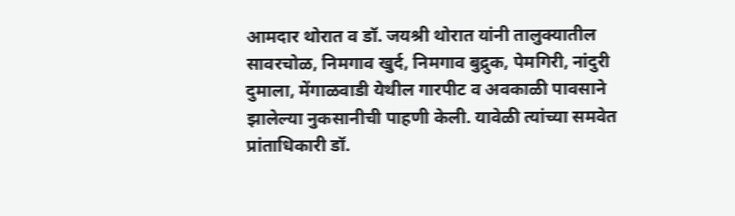आमदार थोरात व डॉ. जयश्री थोरात यांनी तालुक्यातील सावरचोळ, निमगाव खुर्द, निमगाव बुद्रुक, पेमगिरी, नांदुरी दुमाला, मेंगाळवाडी येथील गारपीट व अवकाळी पावसाने झालेल्या नुकसानीची पाहणी केली. यावेळी त्यांच्या समवेत प्रांताधिकारी डॉ.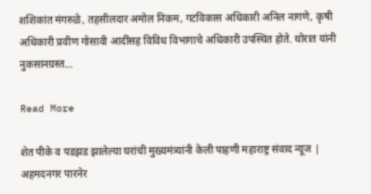शशिकांत मंगरुळे, तहसीलदार अमोल निकम, गटविकास अधिकारी अनिल नागणे, कृषी अधिकारी प्रवीण गोसावी आदींसह विविध विभागाचे अधिकारी उपस्थित होते. थोरात यांनी नुकसानग्रस्त…

Read More

शेत पीके व पडझड झालेल्या घरांची मुख्यमंत्र्यांनी केली पाहणी महाराष्ट्र संवाद न्यूज | अहमदनगर पारनेर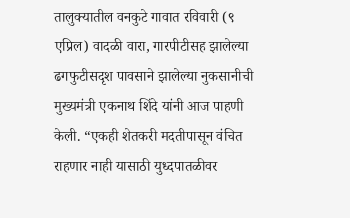तालुक्यातील वनकुटे गावात रविवारी (९ एप्रिल) वादळी वारा, गारपीटीसह झालेल्या ढगफुटीसदृश पावसाने झालेल्या नुकसानीची मुख्यमंत्री एकनाथ शिंदे यांनी आज पाहणी केली‌. “एकही शेतकरी मदतीपासून वंचित राहणार नाही यासाठी युध्दपातळीवर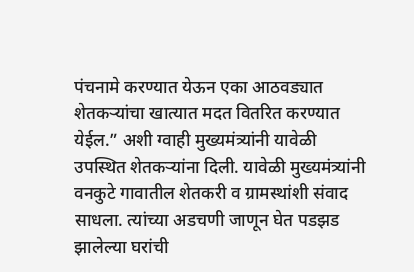पंचनामे करण्यात येऊन एका आठवड्यात शेतकऱ्यांचा खात्यात मदत वितरित करण्यात येईल.” अशी ग्वाही मुख्यमंत्र्यांनी यावेळी उपस्थित शेतकऱ्यांना दिली. यावेळी मुख्यमंत्र्यांनी वनकुटे गावातील शेतकरी व ग्रामस्थांशी संवाद साधला‌. त्यांच्या अडचणी जाणून‌ घेत पडझड झालेल्या घरांची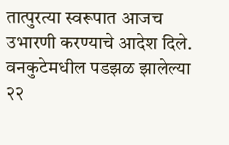तात्पुरत्या स्वरूपात आजच उभारणी‌ करण्याचे आदेश दिले. वनकुटेमधील पडझळ‌ झालेल्या‌ २२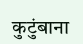कुटुंबाना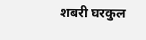शबरी घरकुल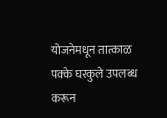योजनेमधून तात्काळ पक्के घरकुले उपलब्ध करून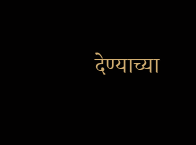देण्याच्या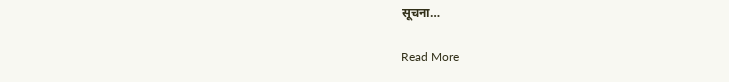सूचना…

Read More